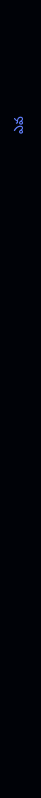ఎవ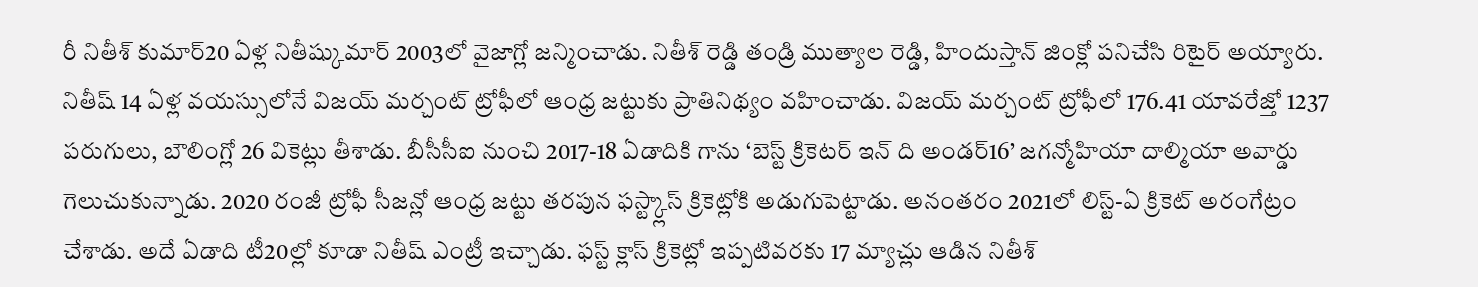రీ నితీశ్ కుమార్20 ఏళ్ల నితీష్కుమార్ 2003లో వైజాగ్లో జన్మించాడు. నితీశ్ రెడ్డి తండ్రి ముత్యాల రెడ్డి, హిందుస్తాన్ జింక్లో పనిచేసి రిటైర్ అయ్యారు. నితీష్ 14 ఏళ్ల వయస్సులోనే విజయ్ మర్చంట్ ట్రోఫీలో ఆంధ్ర జట్టుకు ప్రాతినిథ్యం వహించాడు. విజయ్ మర్చంట్ ట్రోఫీలో 176.41 యావరేజ్తో 1237 పరుగులు, బౌలింగ్లో 26 వికెట్లు తీశాడు. బీసీసీఐ నుంచి 2017-18 ఏడాదికి గాను ‘బెస్ట్ క్రికెటర్ ఇన్ ది అండర్16’ జగన్మోహియా దాల్మియా అవార్డు గెలుచుకున్నాడు. 2020 రంజీ ట్రోఫీ సీజన్లో ఆంధ్ర జట్టు తరపున ఫస్ట్క్లాస్ క్రికెట్లోకి అడుగుపెట్టాడు. అనంతరం 2021లో లిస్ట్-ఏ క్రికెట్ అరంగేట్రం చేశాడు. అదే ఏడాది టీ20ల్లో కూడా నితీష్ ఎంట్రీ ఇచ్చాడు. ఫస్ట్ క్లాస్ క్రికెట్లో ఇప్పటివరకు 17 మ్యాచ్లు ఆడిన నితీశ్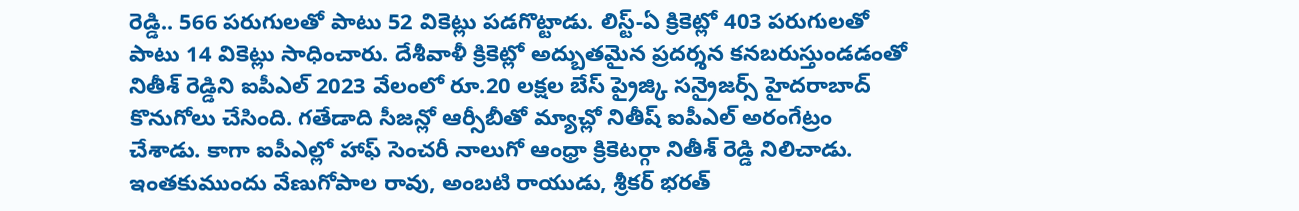రెడ్డి.. 566 పరుగులతో పాటు 52 వికెట్లు పడగొట్టాడు. లిస్ట్-ఏ క్రికెట్లో 403 పరుగులతో పాటు 14 వికెట్లు సాధించారు. దేశీవాళీ క్రికెట్లో అద్బుతమైన ప్రదర్శన కనబరుస్తుండడంతో నితీశ్ రెడ్డిని ఐపీఎల్ 2023 వేలంలో రూ.20 లక్షల బేస్ ప్రైజ్కి సన్రైజర్స్ హైదరాబాద్ కొనుగోలు చేసింది. గతేడాది సీజన్లో ఆర్సీబీతో మ్యాచ్లో నితీష్ ఐపీఎల్ అరంగేట్రం చేశాడు. కాగా ఐపీఎల్లో హాఫ్ సెంచరీ నాలుగో ఆంధ్రా క్రికెటర్గా నితీశ్ రెడ్డి నిలిచాడు. ఇంతకుముందు వేణుగోపాల రావు, అంబటి రాయుడు, శ్రీకర్ భరత్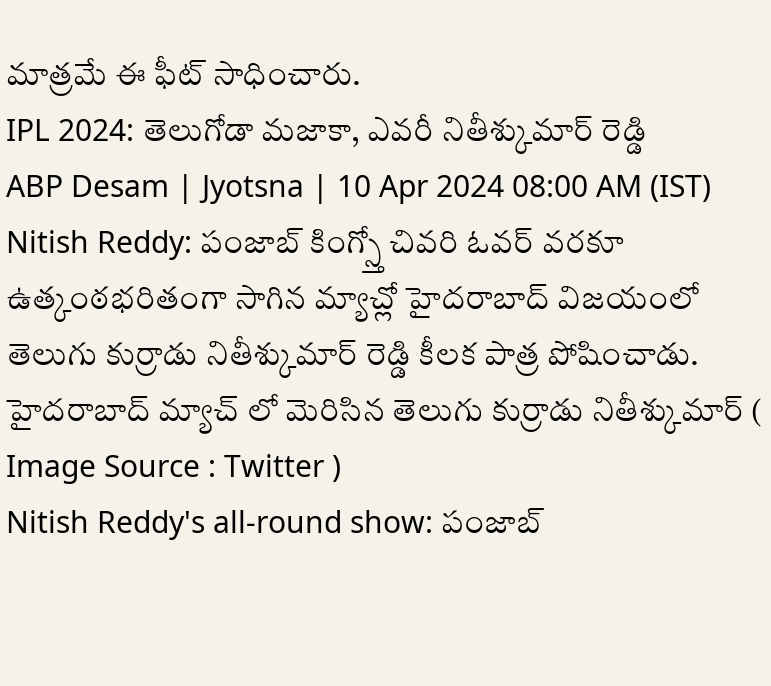మాత్రమే ఈ ఫీట్ సాధించారు.
IPL 2024: తెలుగోడా మజాకా, ఎవరీ నితీశ్కుమార్ రెడ్డి
ABP Desam | Jyotsna | 10 Apr 2024 08:00 AM (IST)
Nitish Reddy: పంజాబ్ కింగ్స్తో చివరి ఓవర్ వరకూ ఉత్కంఠభరితంగా సాగిన మ్యాచ్లో హైదరాబాద్ విజయంలో తెలుగు కుర్రాడు నితీశ్కుమార్ రెడ్డి కీలక పాత్ర పోషించాడు.
హైదరాబాద్ మ్యాచ్ లో మెరిసిన తెలుగు కుర్రాడు నితీశ్కుమార్ ( Image Source : Twitter )
Nitish Reddy's all-round show: పంజాబ్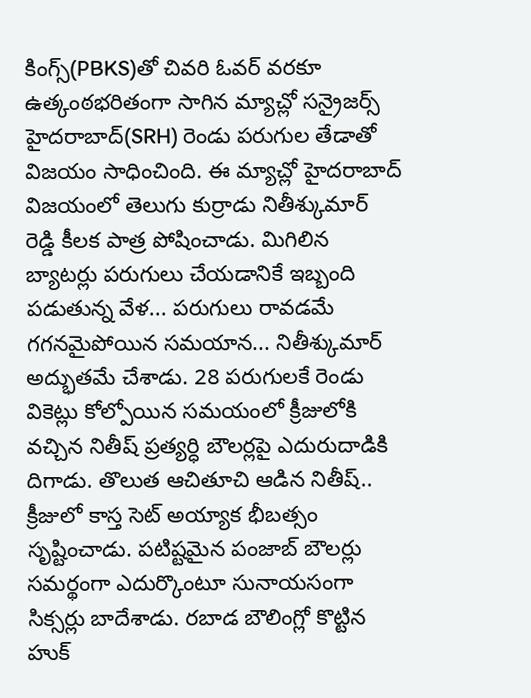కింగ్స్(PBKS)తో చివరి ఓవర్ వరకూ ఉత్కంఠభరితంగా సాగిన మ్యాచ్లో సన్రైజర్స్ హైదరాబాద్(SRH) రెండు పరుగుల తేడాతో విజయం సాధించింది. ఈ మ్యాచ్లో హైదరాబాద్ విజయంలో తెలుగు కుర్రాడు నితీశ్కుమార్ రెడ్డి కీలక పాత్ర పోషించాడు. మిగిలిన బ్యాటర్లు పరుగులు చేయడానికే ఇబ్బంది పడుతున్న వేళ... పరుగులు రావడమే గగనమైపోయిన సమయాన... నితీశ్కుమార్ అద్భుతమే చేశాడు. 28 పరుగులకే రెండు వికెట్లు కోల్పోయిన సమయంలో క్రీజులోకి వచ్చిన నితీష్ ప్రత్యర్ధి బౌలర్లపై ఎదురుదాడికి దిగాడు. తొలుత ఆచితూచి ఆడిన నితీష్.. క్రీజులో కాస్త సెట్ అయ్యాక భీబత్సం సృష్టించాడు. పటిష్టమైన పంజాబ్ బౌలర్లు సమర్థంగా ఎదుర్కొంటూ సునాయసంగా సిక్సర్లు బాదేశాడు. రబాడ బౌలింగ్లో కొట్టిన హుక్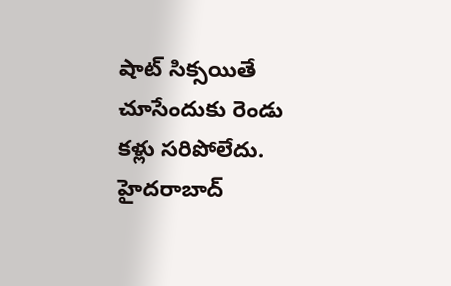షాట్ సిక్సయితే చూసేందుకు రెండు కళ్లు సరిపోలేదు. హైదరాబాద్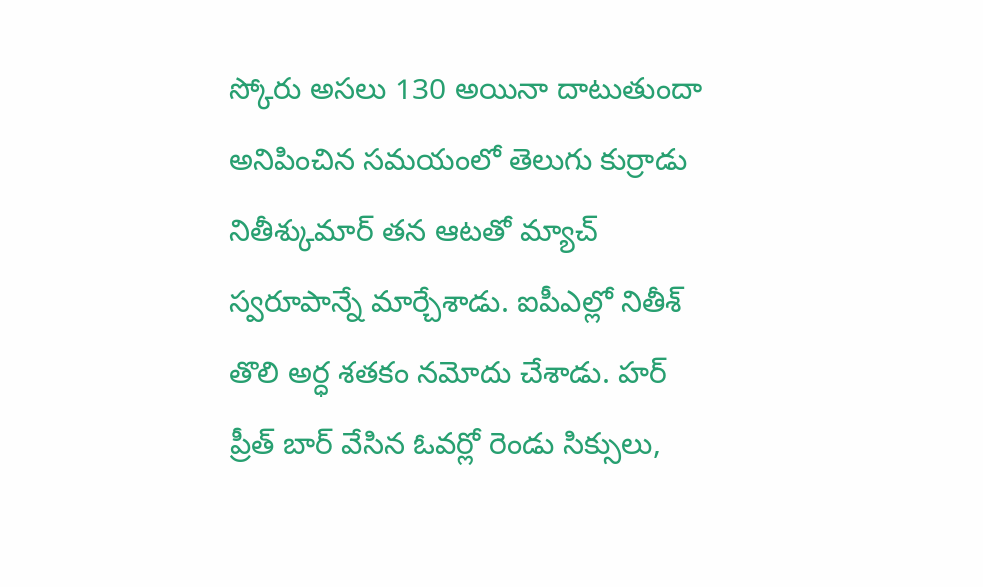స్కోరు అసలు 130 అయినా దాటుతుందా అనిపించిన సమయంలో తెలుగు కుర్రాడు నితీశ్కుమార్ తన ఆటతో మ్యాచ్ స్వరూపాన్నే మార్చేశాడు. ఐపీఎల్లో నితీశ్ తొలి అర్ధ శతకం నమోదు చేశాడు. హర్ ప్రీత్ బార్ వేసిన ఓవర్లో రెండు సిక్సులు,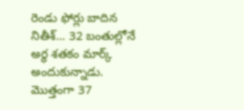రెండు ఫోర్లు బాదిన నితీశ్... 32 బంతుల్లోనే అర్థ శతకం మార్క్ అందుకున్నాడు. మొత్తంగా 37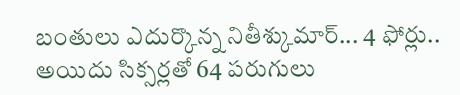బంతులు ఎదుర్కొన్న నితీశ్కుమార్... 4 ఫోర్లు.. అయిదు సిక్సర్లతో 64 పరుగులు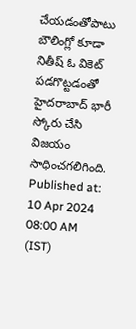చేయడంతోపాటు బౌలింగ్లో కూడా నితీష్ ఓ వికెట్ పడగొట్టడంతో హైదరాబాద్ భారీ స్కోరు చేసి విజయం సాధించగలిగింది.
Published at: 10 Apr 2024 08:00 AM (IST)